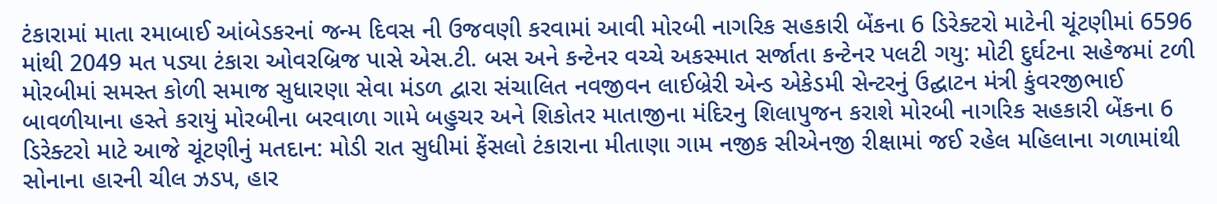ટંકારામાં માતા રમાબાઈ આંબેડકરનાં જન્મ દિવસ ની ઉજવણી કરવામાં આવી મોરબી નાગરિક સહકારી બેંકના 6 ડિરેક્ટરો માટેની ચૂંટણીમાં 6596 માંથી 2049 મત પડ્યા ટંકારા ઓવરબ્રિજ પાસે એસ.ટી. બસ અને કન્ટેનર વચ્ચે અકસ્માત સર્જાતા કન્ટેનર પલટી ગયુ: મોટી દુર્ઘટના સહેજમાં ટળી મોરબીમાં સમસ્ત કોળી સમાજ સુધારણા સેવા મંડળ દ્વારા સંચાલિત નવજીવન લાઈબ્રેરી એન્ડ એકેડમી સેન્ટરનું ઉદ્ઘાટન મંત્રી કુંવરજીભાઈ બાવળીયાના હસ્તે કરાયું મોરબીના બરવાળા ગામે બહુચર અને શિકોતર માતાજીના મંદિરનુ શિલાપુજન કરાશે મોરબી નાગરિક સહકારી બેંકના 6 ડિરેક્ટરો માટે આજે ચૂંટણીનું મતદાન: મોડી રાત સુધીમાં ફેંસલો ટંકારાના મીતાણા ગામ નજીક સીએનજી રીક્ષામાં જઈ રહેલ મહિલાના ગળામાંથી સોનાના હારની ચીલ ઝડપ, હાર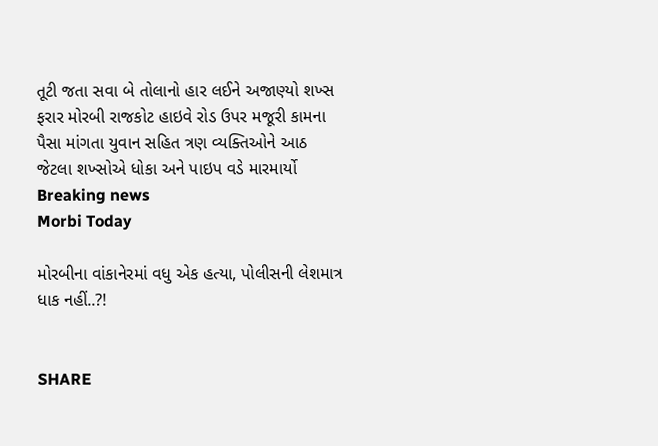તૂટી જતા સવા બે તોલાનો હાર લઈને અજાણ્યો શખ્સ ફરાર મોરબી રાજકોટ હાઇવે રોડ ઉપર મજૂરી કામના પૈસા માંગતા યુવાન સહિત ત્રણ વ્યક્તિઓને આઠ જેટલા શખ્સોએ ધોકા અને પાઇપ વડે મારમાર્યો
Breaking news
Morbi Today

મોરબીના વાંકાનેરમાં વધુ એક હત્યા, પોલીસની લેશમાત્ર ધાક નહીં..?!


SHARE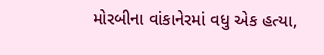મોરબીના વાંકાનેરમાં વધુ એક હત્યા,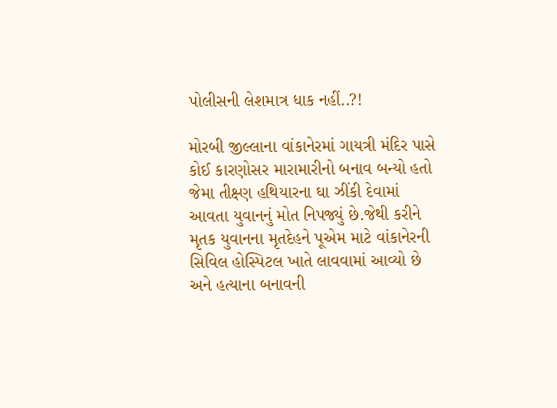પોલીસની લેશમાત્ર ધાક નહીં..?!

મોરબી જીલ્લાના વાંકાનેરમાં ગાયત્રી મંદિર પાસે કોઈ કારણોસર મારામારીનો બનાવ બન્યો હતો જેમા તીક્ષ્ણ હથિયારના ઘા ઝીંકી દેવામાં આવતા યુવાનનું મોત નિપજ્યું છે.જેથી કરીને મૃતક યુવાનના મૃતદેહને પૂએમ માટે વાંકાનેરની સિવિલ હોસ્પિટલ ખાતે લાવવામાં આવ્યો છે અને હત્યાના બનાવની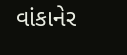વાંકાનેર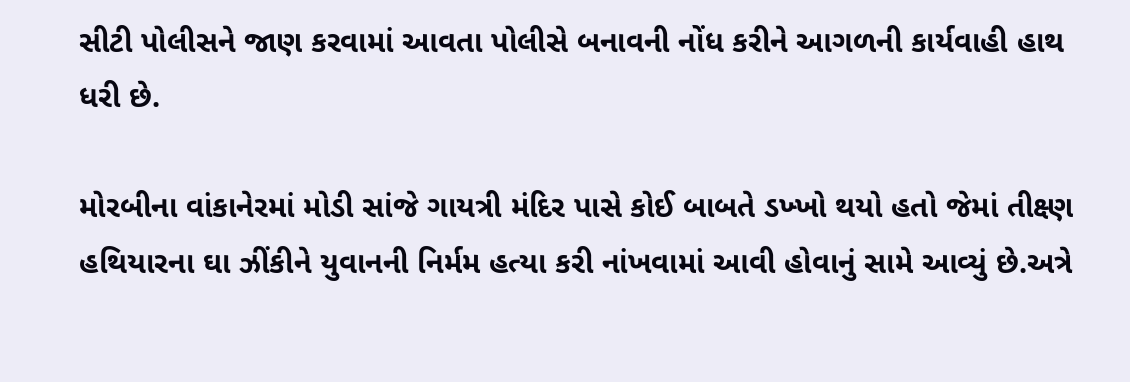સીટી પોલીસને જાણ કરવામાં આવતા પોલીસે બનાવની નોંધ કરીને આગળની કાર્યવાહી હાથ ધરી છે.

મોરબીના વાંકાનેરમાં મોડી સાંજે ગાયત્રી મંદિર પાસે કોઈ બાબતે ડખ્ખો થયો હતો જેમાં તીક્ષ્ણ હથિયારના ઘા ઝીંકીને યુવાનની નિર્મમ હત્યા કરી નાંખવામાં આવી હોવાનું સામે આવ્યું છે.અત્રે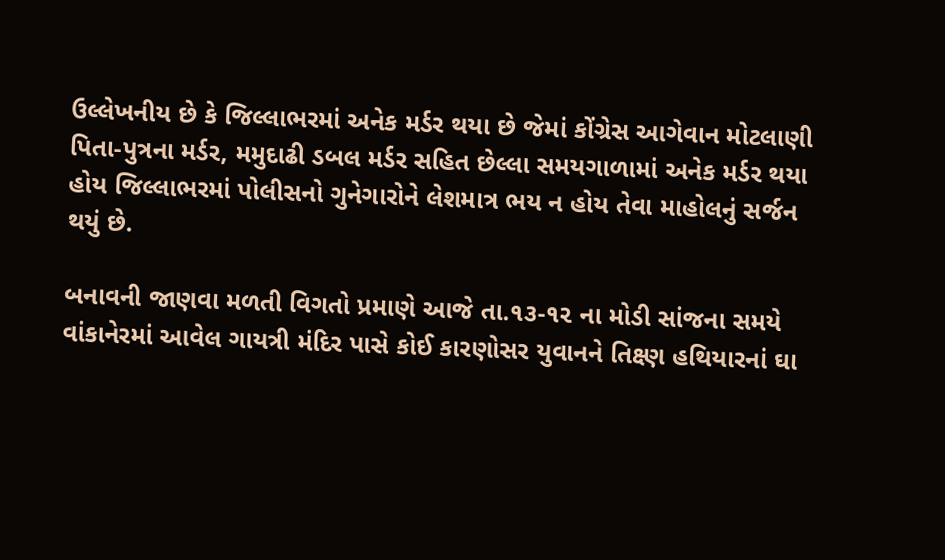ઉલ્લેખનીય છે કે જિલ્લાભરમાં અનેક મર્ડર થયા છે જેમાં કોંગ્રેસ આગેવાન મોટલાણી પિતા-પુત્રના મર્ડર, મમુદાઢી ડબલ મર્ડર સહિત છેલ્લા સમયગાળામાં અનેક મર્ડર થયા હોય જિલ્લાભરમાં પોલીસનો ગુનેગારોને લેશમાત્ર ભય ન હોય તેવા માહોલનું સર્જન થયું છે.

બનાવની જાણવા મળતી વિગતો પ્રમાણે આજે તા.૧૩-૧૨ ના મોડી સાંજના સમયે વાંકાનેરમાં આવેલ ગાયત્રી મંદિર પાસે કોઈ કારણોસર યુવાનને તિક્ષ્ણ હથિયારનાં ઘા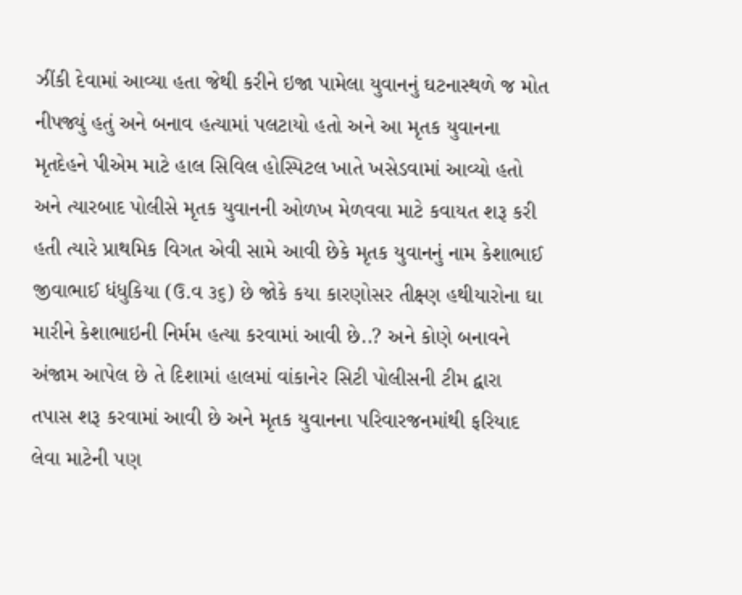ઝીંકી દેવામાં આવ્યા હતા જેથી કરીને ઇજા પામેલા યુવાનનું ઘટનાસ્થળે જ મોત નીપજ્યું હતું અને બનાવ હત્યામાં પલટાયો હતો અને આ મૃતક યુવાનના મૃતદેહને પીએમ માટે હાલ સિવિલ હોસ્પિટલ ખાતે ખસેડવામાં આવ્યો હતો અને ત્યારબાદ પોલીસે મૃતક યુવાનની ઓળખ મેળવવા માટે કવાયત શરૂ કરી હતી ત્યારે પ્રાથમિક વિગત એવી સામે આવી છેકે મૃતક યુવાનનું નામ કેશાભાઈ જીવાભાઈ ધંધુકિયા (ઉ.વ ૩૬) છે જોકે કયા કારણોસર તીક્ષ્ણ હથીયારોના ઘા મારીને કેશાભાઇની નિર્મમ હત્યા કરવામાં આવી છે..? અને કોણે બનાવને અંજામ આપેલ છે તે દિશામાં હાલમાં વાંકાનેર સિટી પોલીસની ટીમ દ્વારા તપાસ શરૂ કરવામાં આવી છે અને મૃતક યુવાનના પરિવારજનમાંથી ફરિયાદ લેવા માટેની પણ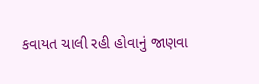કવાયત ચાલી રહી હોવાનું જાણવા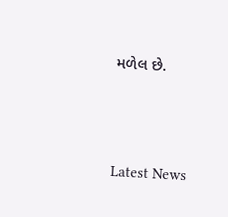મળેલ છે.





Latest News